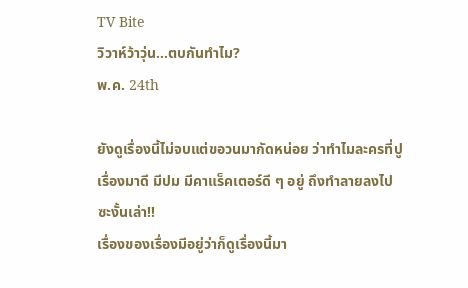TV Bite
วิวาห์ว้าวุ่น…ตบกันทำไม?
พ.ค. 24th

ยังดูเรื่องนี้ไม่จบแต่ขอวนมากัดหน่อย ว่าทำไมละครที่ปูเรื่องมาดี มีปม มีคาแร็คเตอร์ดี ๆ อยู่ ถึงทำลายลงไปซะงั้นเล่า!!
เรื่องของเรื่องมีอยู่ว่าก็ดูเรื่องนี้มา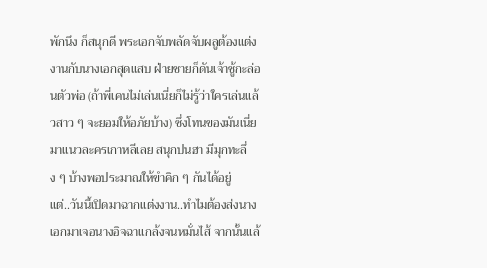พักนึง ก็สนุกดี พระเอกจับพลัดจับผลูต้องแต่งงานกับนางเอกสุดแสบ ฝ่ายชายก็ดันเจ้าชู้กะล่อนตัวพ่อ (ถ้าพี่เคนไม่เล่นเนี่ยก็ไม่รู้ว่าใครเล่นแล้วสาว ๆ จะยอมให้อภัยบ้าง) ซึ่งโทนของมันเนี่ยมาแนวละครเกาหลีเลย สนุกปนฮา มีมุกทะลึ่ง ๆ บ้างพอประมาณให้ขำคิก ๆ กันได้อยู่
แต่..วันนี้เปิดมาฉากแต่งงาน..ทำไมต้องส่งนางเอกมาเจอนางอิจฉาแกล้งจนหมั่นไส้ จากนั้นแล้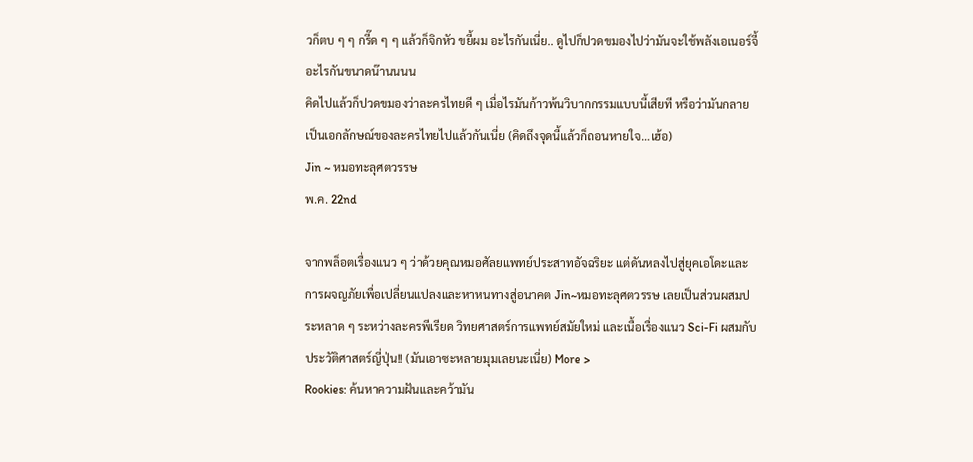วก็ตบ ๆ ๆ กรี๊ด ๆ ๆ แล้วก็จิกหัว ขยี้ผม อะไรกันเนี่ย.. ดูไปก็ปวดขมองไปว่ามันจะใช้พลังเอเนอร์จี้อะไรกันขนาดน๊านนนน
คิดไปแล้วก็ปวดขมองว่าละครไทยดี ๆ เมื่อไรมันก้าวพ้นวิบากกรรมแบบนี้เสียที หรือว่ามันกลายเป็นเอกลักษณ์ของละครไทยไปแล้วกันเนี่ย (คิดถึงจุดนี้แล้วก็ถอนหายใจ…เฮ้อ)
Jin ~ หมอทะลุศตวรรษ
พ.ค. 22nd

จากพล็อตเรื่องแนว ๆ ว่าด้วยคุณหมอศัลยแพทย์ประสาทอัจฉริยะ แต่ดันหลงไปสู่ยุคเอโดะและการผจญภัยเพื่อเปลี่ยนแปลงและหาหนทางสู่อนาคต Jin~หมอทะลุศตวรรษ เลยเป็นส่วนผสมประหลาด ๆ ระหว่างละครพีเรียด วิทยศาสตร์การแพทย์สมัยใหม่ และเนื้อเรื่องแนว Sci-Fi ผสมกับประวัติศาสตร์ญี่ปุ่น!! (มันเอาซะหลายมุมเลยนะเนี่ย) More >
Rookies: ค้นหาความฝันและคว้ามัน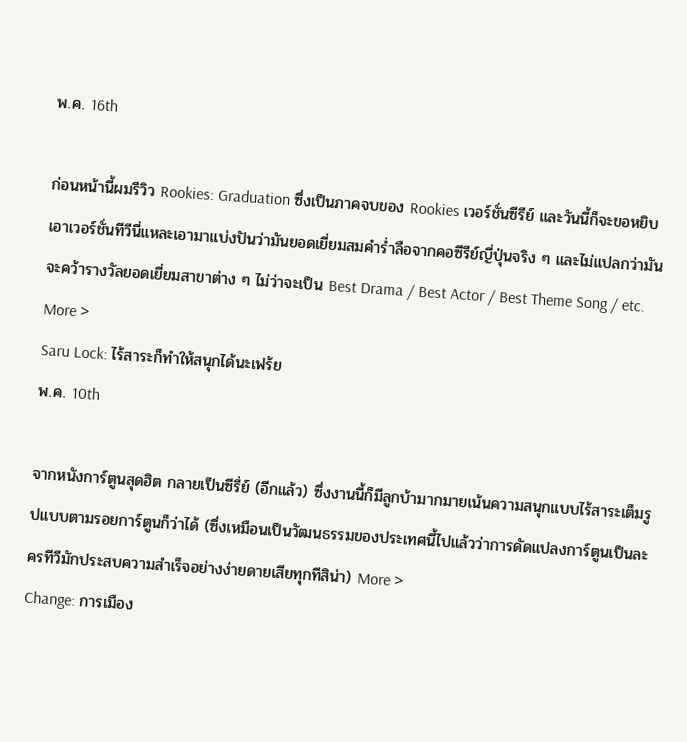พ.ค. 16th

ก่อนหน้านี้ผมรีวิว Rookies: Graduation ซึ่งเป็นภาคจบของ Rookies เวอร์ชั่นซีรีย์ และวันนี้ก็จะขอหยิบเอาเวอร์ชั่นทีวีนี่แหละเอามาแบ่งปันว่ามันยอดเยี่ยมสมคำร่ำลือจากคอซีรีย์ญี่ปุ่นจริง ๆ และไม่แปลกว่ามันจะคว้ารางวัลยอดเยี่ยมสาขาต่าง ๆ ไม่ว่าจะเป็น Best Drama / Best Actor / Best Theme Song / etc. More >
Saru Lock: ไร้สาระก็ทำให้สนุกได้นะเฟร้ย
พ.ค. 10th

จากหนังการ์ตูนสุดฮิต กลายเป็นซีรี่ย์ (อีกแล้ว) ซึ่งงานนี้ก็มีลูกบ้ามากมายเน้นความสนุกแบบไร้สาระเต็มรูปแบบตามรอยการ์ตูนก็ว่าได้ (ซึ่งเหมือนเป็นวัฒนธรรมของประเทศนี้ไปแล้วว่าการดัดแปลงการ์ตูนเป็นละครทีวีมักประสบความสำเร็จอย่างง่ายดายเสียทุกทีสิน่า) More >
Change: การเมือง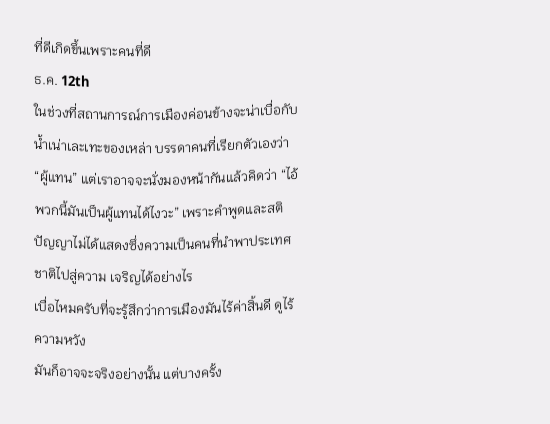ที่ดีเกิดขึ้นเพราะคนที่ดี
ธ.ค. 12th
ในช่วงที่สถานการณ์การเมืองค่อนข้างจะน่าเบื่อกับน้ำเน่าเละเทะของเหล่า บรรดาคนที่เรียกตัวเองว่า “ผู้แทน” แต่เราอาจจะนั่งมองหน้ากันแล้วคิดว่า “ไอ้พวกนี้มันเป็นผู้แทนได้ไงวะ” เพราะคำพูดและสติปัญญาไม่ได้แสดงซึ่งความเป็นคนที่นำพาประเทศชาติไปสู่ความ เจริญได้อย่างไร
เบื่อไหมครับที่จะรู้สึกว่าการเมืองมันไร้ค่าสิ้นดี ดูไร้ความหวัง
มันก็อาจจะจริงอย่างนั้น แต่บางครั้ง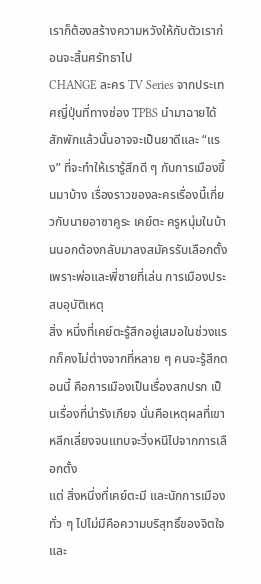เราก็ต้องสร้างความหวังให้กับตัวเราก่อนจะสิ้นศรัทธาไป
CHANGE ละคร TV Series จากประเทศญี่ปุ่นที่ทางช่อง TPBS นำมาฉายได้สักพักแล้วนั้นอาจจะเป็นยาดีและ “แรง” ที่จะทำให้เรารู้สึกดี ๆ กับการเมืองขึ้นมาบ้าง เรื่องราวของละครเรื่องนี้เกี่ยวกับนายอาซาคูระ เคย์ตะ ครูหนุ่มในบ้านนอกต้องกลับมาลงสมัครรับเลือกตั้งเพราะพ่อและพี่ชายที่เล่น การเมืองประสบอุบัติเหตุ
สิ่ง หนึ่งที่เคย์ตะรู้สึกอยู่เสมอในช่วงแรกก็คงไม่ต่างจากที่หลาย ๆ คนจะรู้สึกตอนนี้ คือการเมืองเป็นเรื่องสกปรก เป็นเรื่องที่น่ารังเกียจ นั่นคือเหตุผลที่เขาหลีกเลี่ยงจนแทบจะวิ่งหนีไปจากการเลือกตั้ง
แต่ สิ่งหนึ่งที่เคย์ตะมี และนักการเมืองทั่ว ๆ ไปไม่มีคือความบริสุทธิ์ของจิตใจ และ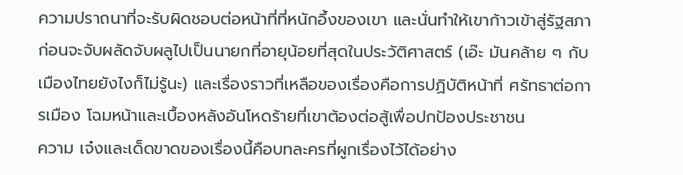ความปราถนาที่จะรับผิดชอบต่อหน้าที่ที่หนักอึ้งของเขา และนั่นทำให้เขาก้าวเข้าสู่รัฐสภา ก่อนจะจับผลัดจับผลูไปเป็นนายกที่อายุน้อยที่สุดในประวัติศาสตร์ (เอ๊ะ มันคล้าย ๆ กับเมืองไทยยังไงก็ไม่รู้นะ) และเรื่องราวที่เหลือของเรื่องคือการปฏิบัติหน้าที่ ศรัทธาต่อการเมือง โฉมหน้าและเบื้องหลังอันโหดร้ายที่เขาต้องต่อสู้เพื่อปกป้องประชาชน
ความ เจ๋งและเด็ดขาดของเรื่องนี้คือบทละครที่ผูกเรื่องไว้ได้อย่าง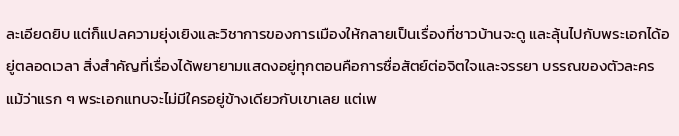ละเอียดยิบ แต่ก็แปลความยุ่งเยิงและวิชาการของการเมืองให้กลายเป็นเรื่องที่ชาวบ้านจะดู และลุ้นไปกับพระเอกได้อยู่ตลอดเวลา สิ่งสำคัญที่เรื่องได้พยายามแสดงอยู่ทุกตอนคือการซื่อสัตย์ต่อจิตใจและจรรยา บรรณของตัวละคร แม้ว่าแรก ๆ พระเอกแทบจะไม่มีใครอยู่ข้างเดียวกับเขาเลย แต่เพ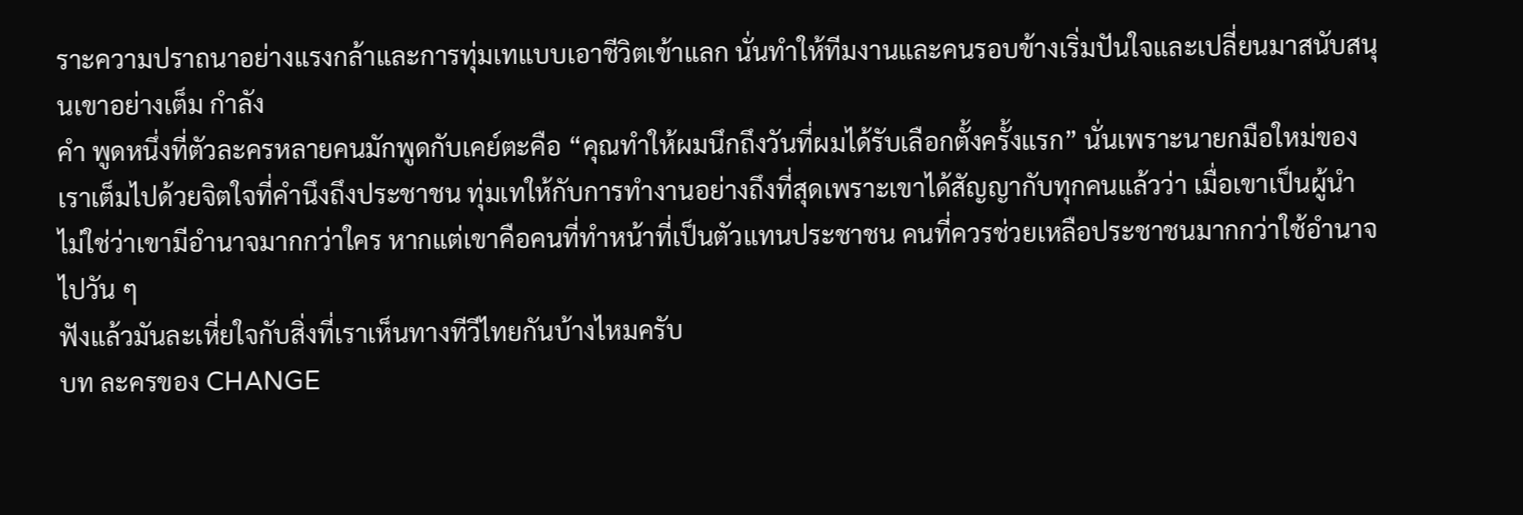ราะความปราถนาอย่างแรงกล้าและการทุ่มเทแบบเอาชีวิตเข้าแลก นั่นทำให้ทีมงานและคนรอบข้างเริ่มปันใจและเปลี่ยนมาสนับสนุนเขาอย่างเต็ม กำลัง
คำ พูดหนึ่งที่ตัวละครหลายคนมักพูดกับเคย์ตะคือ “คุณทำให้ผมนึกถึงวันที่ผมได้รับเลือกตั้งครั้งแรก” นั่นเพราะนายกมือใหม่ของเราเต็มไปด้วยจิตใจที่คำนึงถึงประชาชน ทุ่มเทให้กับการทำงานอย่างถึงที่สุดเพราะเขาได้สัญญากับทุกคนแล้วว่า เมื่อเขาเป็นผู้นำ ไม่ใช่ว่าเขามีอำนาจมากกว่าใคร หากแต่เขาคือคนที่ทำหน้าที่เป็นตัวแทนประชาชน คนที่ควรช่วยเหลือประชาชนมากกว่าใช้อำนาจไปวัน ๆ
ฟังแล้วมันละเหี่ยใจกับสิ่งที่เราเห็นทางทีวีไทยกันบ้างไหมครับ
บท ละครของ CHANGE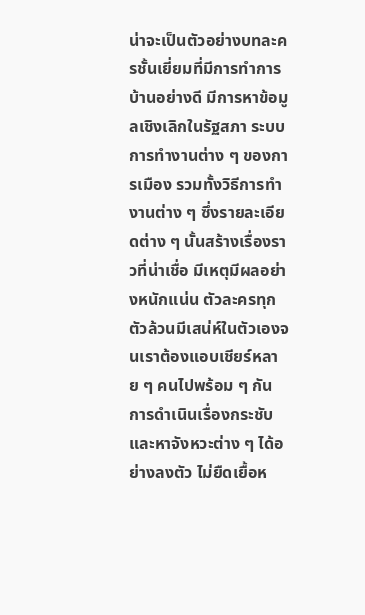น่าจะเป็นตัวอย่างบทละครชั้นเยี่ยมที่มีการทำการบ้านอย่างดี มีการหาข้อมูลเชิงเลิกในรัฐสภา ระบบการทำงานต่าง ๆ ของการเมือง รวมทั้งวิธีการทำงานต่าง ๆ ซึ่งรายละเอียดต่าง ๆ นั้นสร้างเรื่องราวที่น่าเชื่อ มีเหตุมีผลอย่างหนักแน่น ตัวละครทุกตัวล้วนมีเสน่ห์ในตัวเองจนเราต้องแอบเชียร์หลาย ๆ คนไปพร้อม ๆ กัน การดำเนินเรื่องกระชับและหาจังหวะต่าง ๆ ได้อย่างลงตัว ไม่ยืดเยื้อห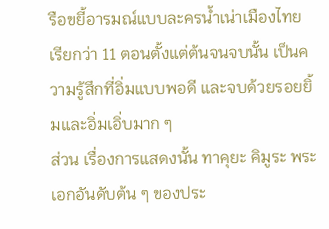รือขยี้อารมณ์แบบละครน้ำเน่าเมืองไทย
เรียกว่า 11 ตอนตั้งแต่ต้นจนจบนั้น เป็นความรู้สึกที่อิ่มแบบพอดี และจบด้วยรอยยิ้มและอิ่มเอิ่บมาก ๆ
ส่วน เรื่องการแสดงนั้น ทาคุยะ คิมูระ พระเอกอันดับต้น ๆ ของประ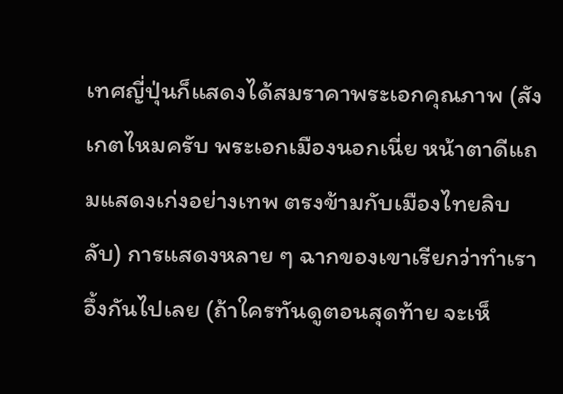เทศญี่ปุ่นก็แสดงได้สมราคาพระเอกคุณภาพ (สังเกตไหมครับ พระเอกเมืองนอกเนี่ย หน้าตาดีแถมแสดงเก่งอย่างเทพ ตรงข้ามกับเมืองไทยลิบลับ) การแสดงหลาย ๆ ฉากของเขาเรียกว่าทำเราอึ้งกันไปเลย (ถ้าใครทันดูตอนสุดท้าย จะเห็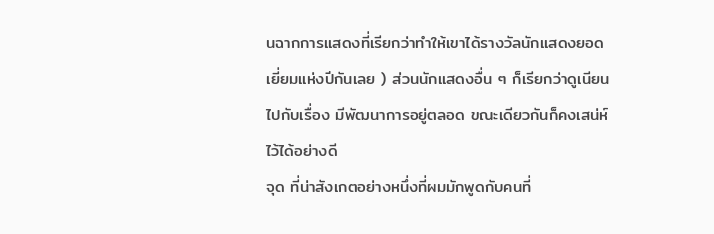นฉากการแสดงที่เรียกว่าทำให้เขาได้รางวัลนักแสดงยอดเยี่ยมแห่งปีกันเลย ) ส่วนนักแสดงอื่น ๆ ก็เรียกว่าดูเนียนไปกับเรื่อง มีพัฒนาการอยู่ตลอด ขณะเดียวกันก็คงเสน่ห์ไว้ได้อย่างดี
จุด ที่น่าสังเกตอย่างหนึ่งที่ผมมักพูดกับคนที่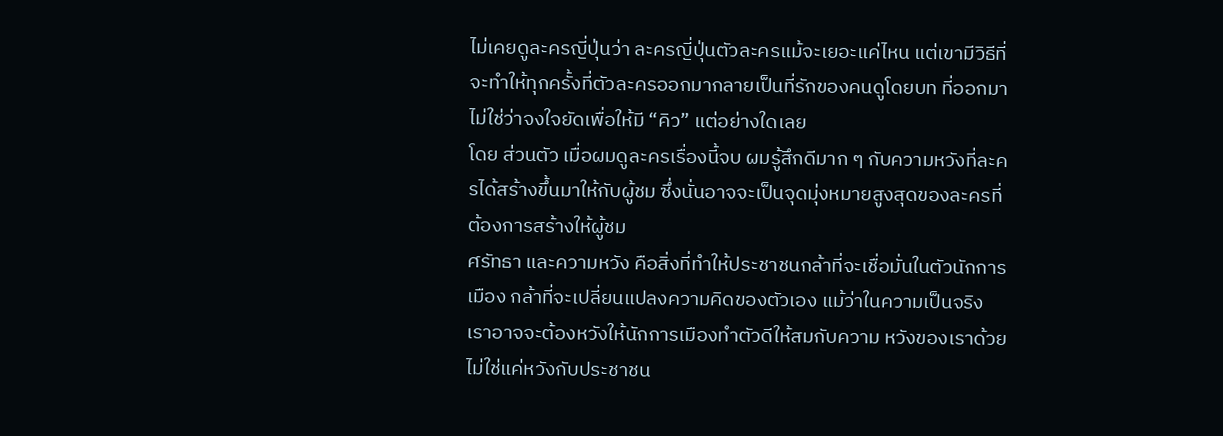ไม่เคยดูละครญี่ปุ่นว่า ละครญี่ปุ่นตัวละครแม้จะเยอะแค่ไหน แต่เขามีวิธีที่จะทำให้ทุกครั้งที่ตัวละครออกมากลายเป็นที่รักของคนดูโดยบท ที่ออกมาไม่ใช่ว่าจงใจยัดเพื่อให้มี “คิว” แต่อย่างใดเลย
โดย ส่วนตัว เมื่อผมดูละครเรื่องนี้จบ ผมรู้สึกดีมาก ๆ กับความหวังที่ละครได้สร้างขึ้นมาให้กับผู้ชม ซึ่งนั่นอาจจะเป็นจุดมุ่งหมายสูงสุดของละครที่ต้องการสร้างให้ผู้ชม
ศรัทธา และความหวัง คือสิ่งที่ทำให้ประชาชนกล้าที่จะเชื่อมั่นในตัวนักการเมือง กล้าที่จะเปลี่ยนแปลงความคิดของตัวเอง แม้ว่าในความเป็นจริงเราอาจจะต้องหวังให้นักการเมืองทำตัวดีให้สมกับความ หวังของเราด้วย ไม่ใช่แค่หวังกับประชาชน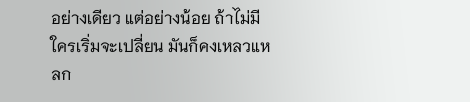อย่างเดียว แต่อย่างน้อย ถ้าไม่มีใครเริ่มจะเปลี่ยน มันก็คงเหลวแหลก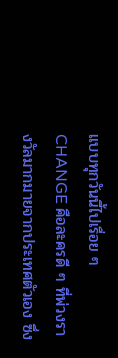แบบทุกวันนี้ไปเรื่อย ๆ
CHANGE คือละครดี ๆ ที่พ่วงรางวัลมากมายจากประเทศตัวเอง ซึ่ง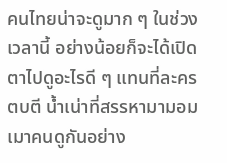คนไทยน่าจะดูมาก ๆ ในช่วงเวลานี้ อย่างน้อยก็จะได้เปิดตาไปดูอะไรดี ๆ แทนที่ละครตบตี น้ำเน่าที่สรรหามามอมเมาคนดูกันอย่าง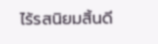ไร้รสนิยมสิ้นดี